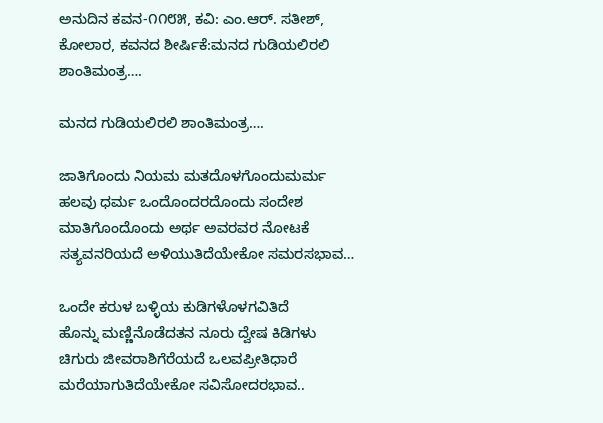ಅನುದಿನ‌ ಕವನ-೧೧೮೫, ಕವಿ: ಎಂ.ಆರ್. ಸತೀಶ್, ಕೋಲಾರ, ಕವನದ ಶೀರ್ಷಿಕೆ:ಮನದ ಗುಡಿಯಲಿರಲಿ ಶಾಂತಿಮಂತ್ರ….

ಮನದ ಗುಡಿಯಲಿರಲಿ ಶಾಂತಿಮಂತ್ರ….

ಜಾತಿಗೊಂದು ನಿಯಮ ಮತದೊಳಗೊಂದುಮರ್ಮ
ಹಲವು ಧರ್ಮ ಒಂದೊಂದರದೊಂದು ಸಂದೇಶ
ಮಾತಿಗೊಂದೊಂದು ಅರ್ಥ ಅವರವರ ನೋಟಕೆ
ಸತ್ಯವನರಿಯದೆ ಅಳಿಯುತಿದೆಯೇಕೋ ಸಮರಸಭಾವ…

ಒಂದೇ ಕರುಳ ಬಳ್ಳಿಯ ಕುಡಿಗಳೊಳಗವಿತಿದೆ
ಹೊನ್ನು ಮಣ್ಣಿನೊಡೆದತನ ನೂರು ದ್ವೇಷ ಕಿಡಿಗಳು
ಚಿಗುರು ಜೀವರಾಶಿಗೆರೆಯದೆ ಒಲವಪ್ರೀತಿಧಾರೆ
ಮರೆಯಾಗುತಿದೆಯೇಕೋ ಸವಿಸೋದರಭಾವ..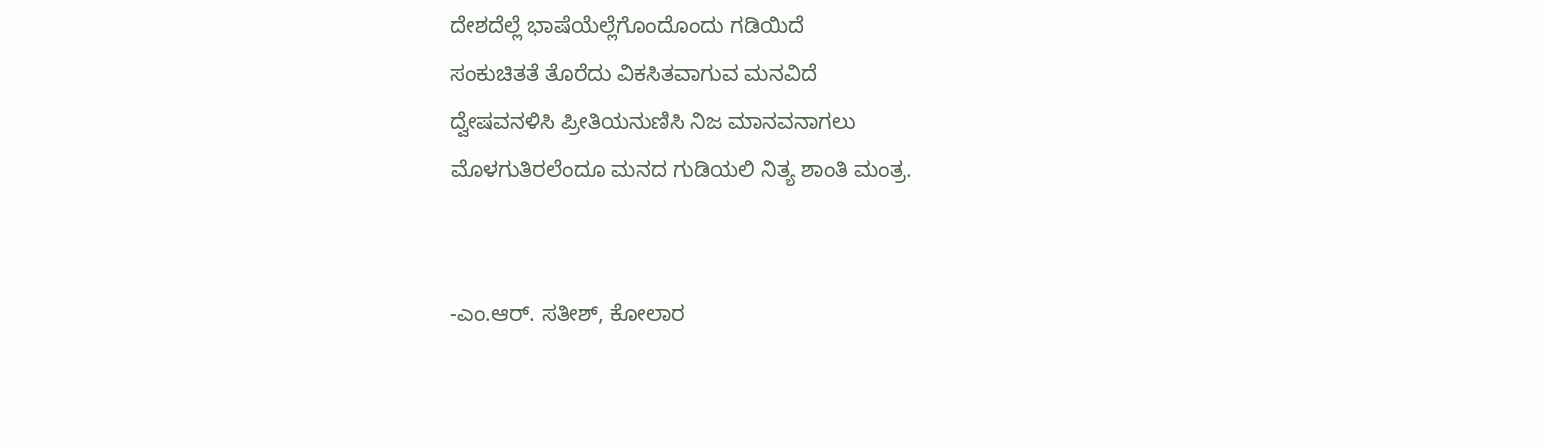ದೇಶದೆಲ್ಲೆ ಭಾಷೆಯೆಲ್ಲೆಗೊಂದೊಂದು ಗಡಿಯಿದೆ
ಸಂಕುಚಿತತೆ ತೊರೆದು ವಿಕಸಿತವಾಗುವ ಮನವಿದೆ
ದ್ವೇಷವನಳಿಸಿ ಪ್ರೀತಿಯನುಣಿಸಿ ನಿಜ ಮಾನವನಾಗಲು
ಮೊಳಗುತಿರಲೆಂದೂ ಮನದ ಗುಡಿಯಲಿ ನಿತ್ಯ ಶಾಂತಿ ಮಂತ್ರ.


-ಎಂ.ಆರ್. ಸತೀಶ್, ಕೋಲಾರ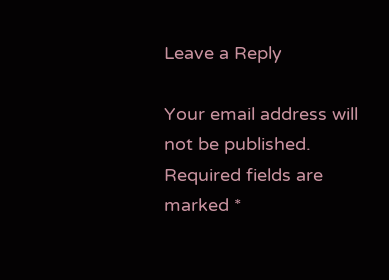Leave a Reply

Your email address will not be published. Required fields are marked *